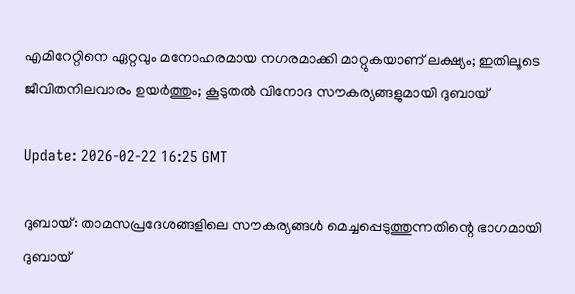എമിറേറ്റിനെ ഏറ്റവും മനോഹരമായ നഗരമാക്കി മാറ്റുകയാണ് ലക്ഷ്യം; ഇതിലൂടെ ജീവിതനിലവാരം ഉയർത്തും; കൂടുതൽ വിനോദ സൗകര്യങ്ങളുമായി ദുബായ്

Update: 2026-02-22 16:25 GMT

ദുബായ്: താമസപ്രദേശങ്ങളിലെ സൗകര്യങ്ങൾ മെച്ചപ്പെടുത്തുന്നതിന്റെ ഭാഗമായി ദുബായ്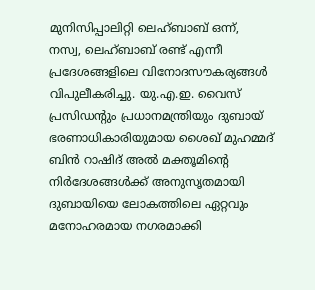മുനിസിപ്പാലിറ്റി ലെഹ്ബാബ് ഒന്ന്, നസ്വ, ലെഹ്ബാബ് രണ്ട് എന്നീ പ്രദേശങ്ങളിലെ വിനോദസൗകര്യങ്ങൾ വിപുലീകരിച്ചു. യു.എ.ഇ. വൈസ് പ്രസിഡന്റും പ്രധാനമന്ത്രിയും ദുബായ് ഭരണാധികാരിയുമായ ശൈഖ് മുഹമ്മദ് ബിൻ റാഷിദ് അൽ മക്തൂമിന്റെ നിർദേശങ്ങൾക്ക് അനുസൃതമായി ദുബായിയെ ലോകത്തിലെ ഏറ്റവും മനോഹരമായ നഗരമാക്കി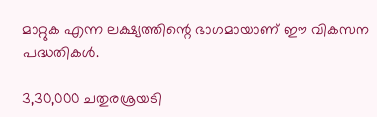മാറ്റുക എന്ന ലക്ഷ്യത്തിന്റെ ഭാഗമായാണ് ഈ വികസന പദ്ധതികൾ.

3,30,000 ചതുരശ്രയടി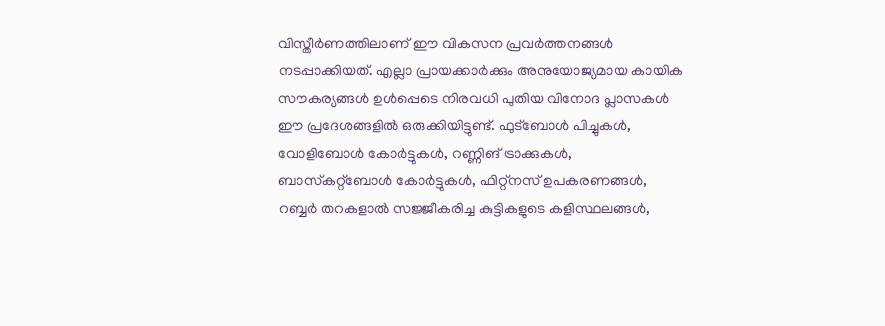വിസ്തീർണത്തിലാണ് ഈ വികസന പ്രവർത്തനങ്ങൾ നടപ്പാക്കിയത്. എല്ലാ പ്രായക്കാർക്കും അനുയോജ്യമായ കായിക സൗകര്യങ്ങൾ ഉൾപ്പെടെ നിരവധി പുതിയ വിനോദ പ്ലാസകൾ ഈ പ്രദേശങ്ങളിൽ ഒരുക്കിയിട്ടുണ്ട്. ഫുട്‌ബോൾ പിച്ചുകൾ, വോളിബോൾ കോർട്ടുകൾ, റണ്ണിങ് ട്രാക്കുകൾ, ബാസ്‌കറ്റ്‌ബോൾ കോർട്ടുകൾ, ഫിറ്റ്‌നസ് ഉപകരണങ്ങൾ, റബ്ബർ തറകളാൽ സജ്ജീകരിച്ച കുട്ടികളുടെ കളിസ്ഥലങ്ങൾ,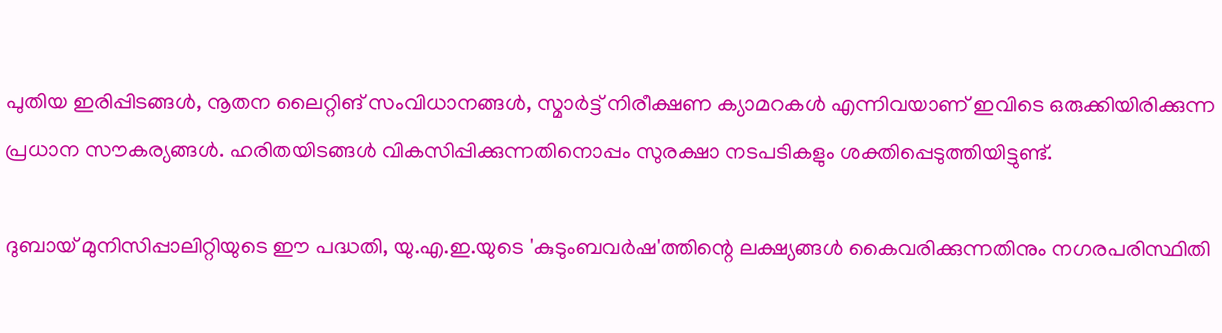പുതിയ ഇരിപ്പിടങ്ങൾ, നൂതന ലൈറ്റിങ് സംവിധാനങ്ങൾ, സ്മാർട്ട് നിരീക്ഷണ ക്യാമറകൾ എന്നിവയാണ് ഇവിടെ ഒരുക്കിയിരിക്കുന്ന പ്രധാന സൗകര്യങ്ങൾ. ഹരിതയിടങ്ങൾ വികസിപ്പിക്കുന്നതിനൊപ്പം സുരക്ഷാ നടപടികളും ശക്തിപ്പെടുത്തിയിട്ടുണ്ട്.

ദുബായ് മുനിസിപ്പാലിറ്റിയുടെ ഈ പദ്ധതി, യു.എ.ഇ.യുടെ 'കുടുംബവർഷ'ത്തിന്റെ ലക്ഷ്യങ്ങൾ കൈവരിക്കുന്നതിനും നഗരപരിസ്ഥിതി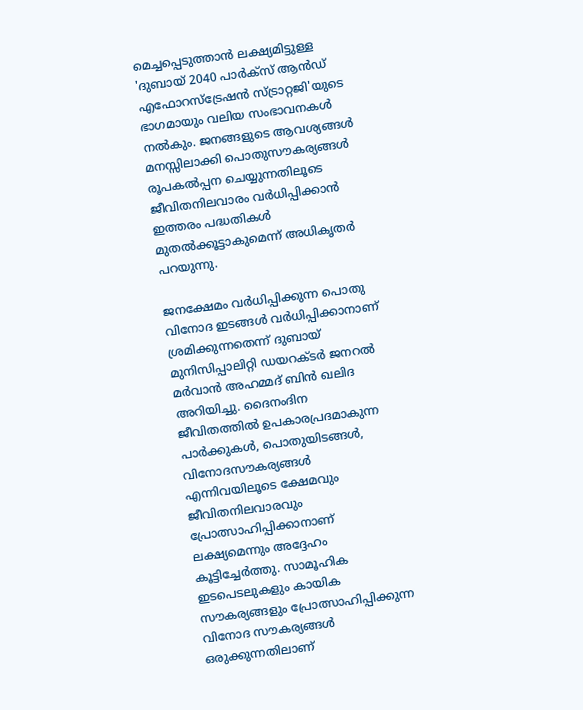മെച്ചപ്പെടുത്താൻ ലക്ഷ്യമിട്ടുള്ള 'ദുബായ് 2040 പാർക്സ് ആൻഡ് എഫോറസ്‌ട്രേഷൻ സ്ട്രാറ്റജി'യുടെ ഭാഗമായും വലിയ സംഭാവനകൾ നൽകും. ജനങ്ങളുടെ ആവശ്യങ്ങൾ മനസ്സിലാക്കി പൊതുസൗകര്യങ്ങൾ രൂപകൽപ്പന ചെയ്യുന്നതിലൂടെ ജീവിതനിലവാരം വർധിപ്പിക്കാൻ ഇത്തരം പദ്ധതികൾ മുതൽക്കൂട്ടാകുമെന്ന് അധികൃതർ പറയുന്നു.

ജനക്ഷേമം വർധിപ്പിക്കുന്ന പൊതു വിനോദ ഇടങ്ങൾ വർധിപ്പിക്കാനാണ് ശ്രമിക്കുന്നതെന്ന് ദുബായ് മുനിസിപ്പാലിറ്റി ഡയറക്ടർ ജനറൽ മർവാൻ അഹമ്മദ് ബിൻ ഖലിദ അറിയിച്ചു. ദൈനംദിന ജീവിതത്തിൽ ഉപകാരപ്രദമാകുന്ന പാർക്കുകൾ, പൊതുയിടങ്ങൾ, വിനോദസൗകര്യങ്ങൾ എന്നിവയിലൂടെ ക്ഷേമവും ജീവിതനിലവാരവും പ്രോത്സാഹിപ്പിക്കാനാണ് ലക്ഷ്യമെന്നും അദ്ദേഹം കൂട്ടിച്ചേർത്തു. സാമൂഹിക ഇടപെടലുകളും കായിക സൗകര്യങ്ങളും പ്രോത്സാഹിപ്പിക്കുന്ന വിനോദ സൗകര്യങ്ങൾ ഒരുക്കുന്നതിലാണ്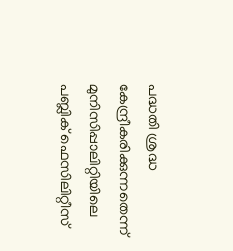പദ്ധതി ശ്രദ്ധ കേന്ദ്രീകരിക്കുന്നതെന്ന് മുനിസിപ്പാലിറ്റിയിലെ പബ്ലിക് ഫെസിലിറ്റീസ്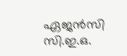ഏജൻസി സി.ഇ.ഒ.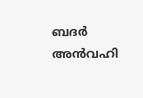ബദർ അൻവഹി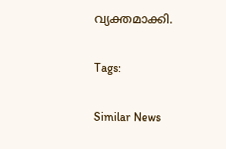വ്യക്തമാക്കി.

Tags:

Similar News